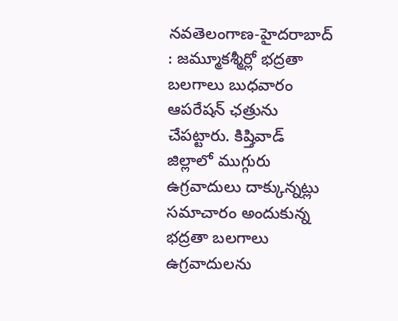నవతెలంగాణ-హైదరాబాద్ : జమ్మూకశ్మీర్లో భద్రతా బలగాలు బుధవారం ఆపరేషన్ ఛత్రును చేపట్టారు. కిష్తివాడ్ జిల్లాలో ముగ్గురు ఉగ్రవాదులు దాక్కున్నట్లు సమాచారం అందుకున్న భద్రతా బలగాలు ఉగ్రవాదులను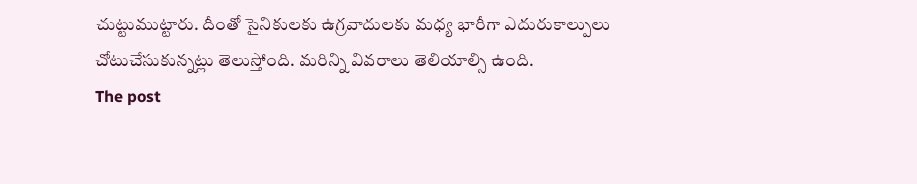చుట్టుముట్టారు. దీంతో సైనికులకు ఉగ్రవాదులకు మధ్య భారీగా ఎదురుకాల్పులు చోటుచేసుకున్నట్లు తెలుస్తోంది. మరిన్ని వివరాలు తెలియాల్సి ఉంది.
The post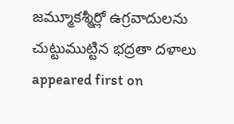జమ్మూకశ్మీర్లో ఉగ్రవాదులను చుట్టుముట్టిన భద్రతా దళాలు appeared first on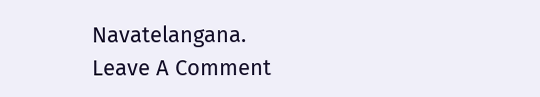Navatelangana.
Leave A Comment